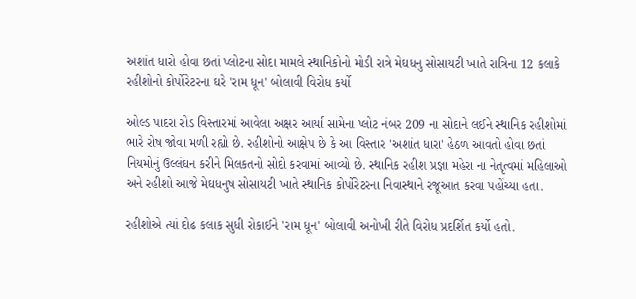અશાંત ધારો હોવા છતાં પ્લોટના સોદા મામલે સ્થાનિકોનો મોડી રાત્રે મેઘધનુ સોસાયટી ખાતે રાત્રિના 12 કલાકે રહીશોનો કોર્પોરેટરના ઘરે 'રામ ધૂન' બોલાવી વિરોધ કર્યો

ઓલ્ડ પાદરા રોડ વિસ્તારમાં આવેલા અક્ષર આર્યા સામેના પ્લોટ નંબર 209 ના સોદાને લઈને સ્થાનિક રહીશોમાં ભારે રોષ જોવા મળી રહ્યો છે. રહીશોનો આક્ષેપ છે કે આ વિસ્તાર 'અશાંત ધારા' હેઠળ આવતો હોવા છતાં નિયમોનું ઉલ્લંઘન કરીને મિલકતનો સોદો કરવામાં આવ્યો છે. સ્થાનિક રહીશ પ્રજ્ઞા મહેરા ના નેતૃત્વમાં મહિલાઓ અને રહીશો આજે મેઘધનુષ સોસાયટી ખાતે સ્થાનિક કોર્પોરેટરના નિવાસ્થાને રજૂઆત કરવા પહોંચ્યા હતા.

રહીશોએ ત્યાં દોઢ કલાક સુધી રોકાઈને 'રામ ધૂન' બોલાવી અનોખી રીતે વિરોધ પ્રદર્શિત કર્યો હતો.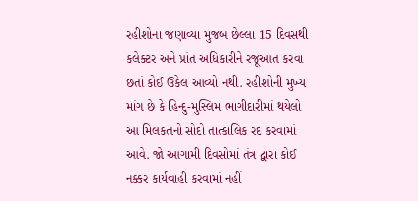રહીશોના જણાવ્યા મુજબ છેલ્લા 15 દિવસથી કલેક્ટર અને પ્રાંત અધિકારીને રજૂઆત કરવા છતાં કોઈ ઉકેલ આવ્યો નથી. રહીશોની મુખ્ય માંગ છે કે હિન્દુ-મુસ્લિમ ભાગીદારીમાં થયેલો આ મિલકતનો સોદો તાત્કાલિક રદ કરવામાં આવે. જો આગામી દિવસોમાં તંત્ર દ્વારા કોઈ નક્કર કાર્યવાહી કરવામાં નહીં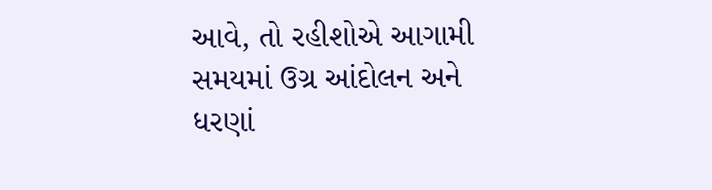આવે, તો રહીશોએ આગામી સમયમાં ઉગ્ર આંદોલન અને ધરણાં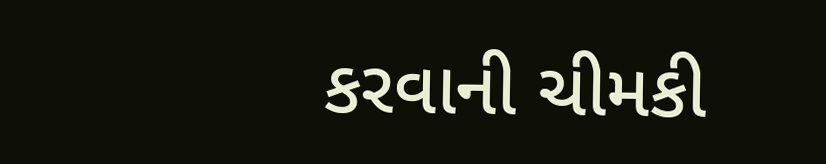કરવાની ચીમકી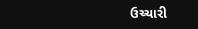ઉચ્ચારી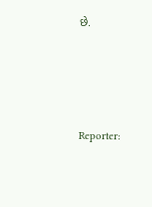છે.




Reporter: